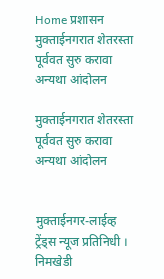Home प्रशासन मुक्ताईनगरात शेतरस्ता पूर्ववत सुरु करावा अन्यथा आंदोलन

मुक्ताईनगरात शेतरस्ता पूर्ववत सुरु करावा अन्यथा आंदोलन


मुक्ताईनगर-लाईव्ह ट्रेंड्स न्यूज प्रतिनिधी । निमखेडी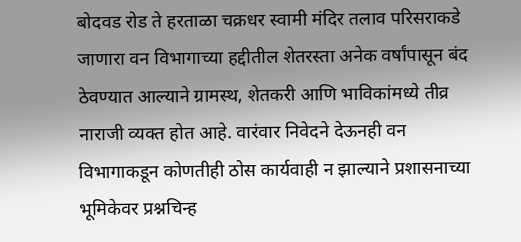बोदवड रोड ते हरताळा चक्रधर स्वामी मंदिर तलाव परिसराकडे जाणारा वन विभागाच्या हद्दीतील शेतरस्ता अनेक वर्षांपासून बंद ठेवण्यात आल्याने ग्रामस्थ, शेतकरी आणि भाविकांमध्ये तीव्र नाराजी व्यक्त होत आहे. वारंवार निवेदने देऊनही वन विभागाकडून कोणतीही ठोस कार्यवाही न झाल्याने प्रशासनाच्या भूमिकेवर प्रश्नचिन्ह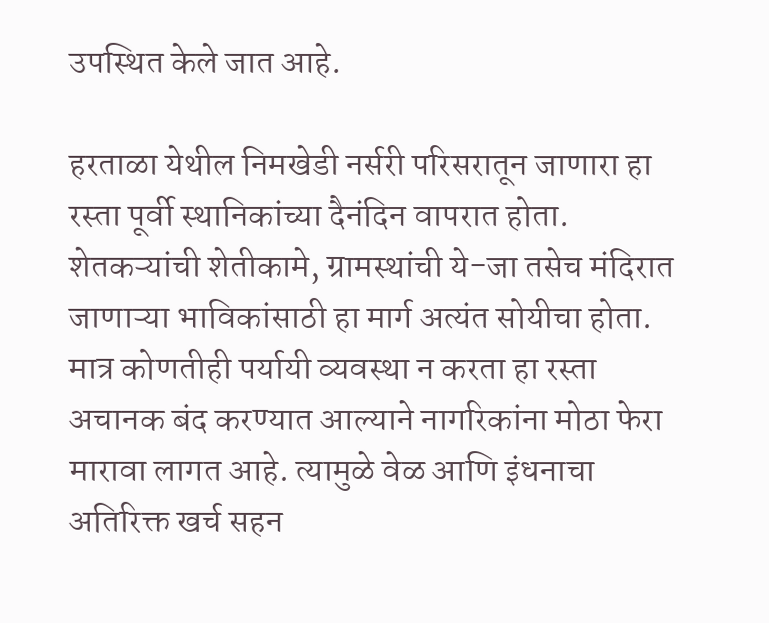उपस्थित केले जात आहे.

हरताळा येथील निमखेडी नर्सरी परिसरातून जाणारा हा रस्ता पूर्वी स्थानिकांच्या दैनंदिन वापरात होता. शेतकऱ्यांची शेतीकामे, ग्रामस्थांची ये-जा तसेच मंदिरात जाणाऱ्या भाविकांसाठी हा मार्ग अत्यंत सोयीचा होता. मात्र कोणतीही पर्यायी व्यवस्था न करता हा रस्ता अचानक बंद करण्यात आल्याने नागरिकांना मोठा फेरा मारावा लागत आहे. त्यामुळे वेळ आणि इंधनाचा अतिरिक्त खर्च सहन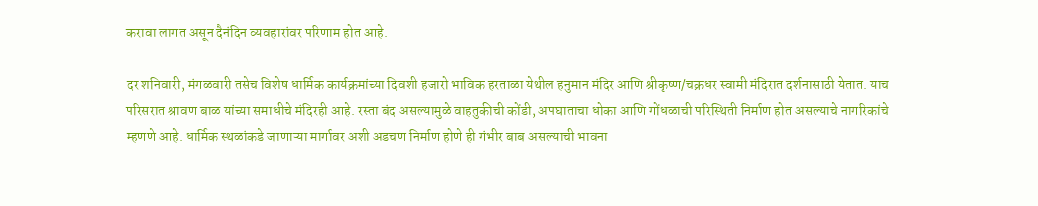करावा लागत असून दैनंदिन व्यवहारांवर परिणाम होत आहे.

दर शनिवारी, मंगळवारी तसेच विशेष धार्मिक कार्यक्रमांच्या दिवशी हजारो भाविक हरताळा येथील हनुमान मंदिर आणि श्रीकृष्ण/चक्रधर स्वामी मंदिरात दर्शनासाठी येतात. याच परिसरात श्रावण बाळ यांच्या समाधीचे मंदिरही आहे. रस्ता बंद असल्यामुळे वाहतुकीची कोंडी, अपघाताचा धोका आणि गोंधळाची परिस्थिती निर्माण होत असल्याचे नागरिकांचे म्हणणे आहे. धार्मिक स्थळांकडे जाणाऱ्या मार्गावर अशी अडचण निर्माण होणे ही गंभीर बाब असल्याची भावना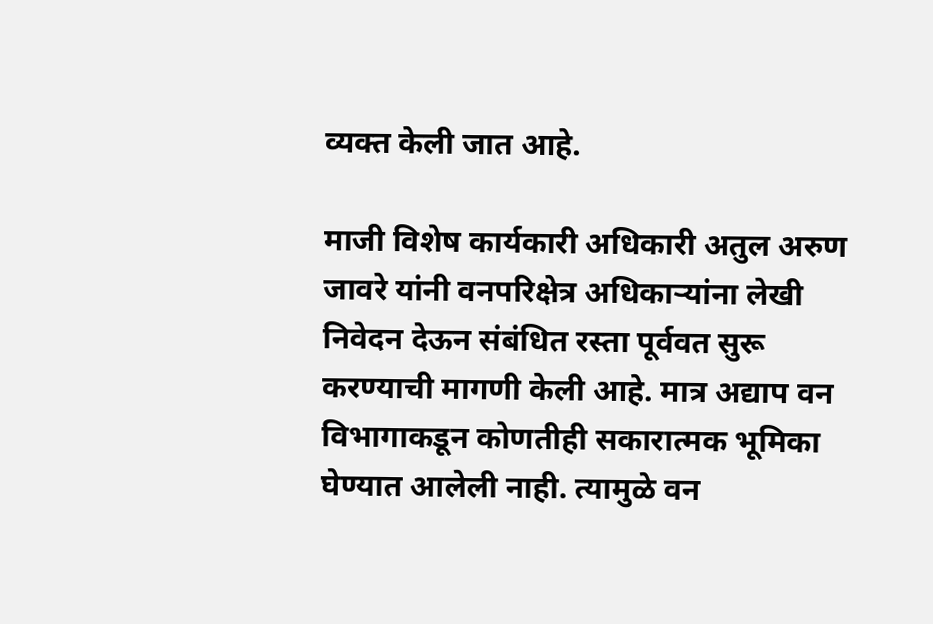व्यक्त केली जात आहे.

माजी विशेष कार्यकारी अधिकारी अतुल अरुण जावरे यांनी वनपरिक्षेत्र अधिकाऱ्यांना लेखी निवेदन देऊन संबंधित रस्ता पूर्ववत सुरू करण्याची मागणी केली आहे. मात्र अद्याप वन विभागाकडून कोणतीही सकारात्मक भूमिका घेण्यात आलेली नाही. त्यामुळे वन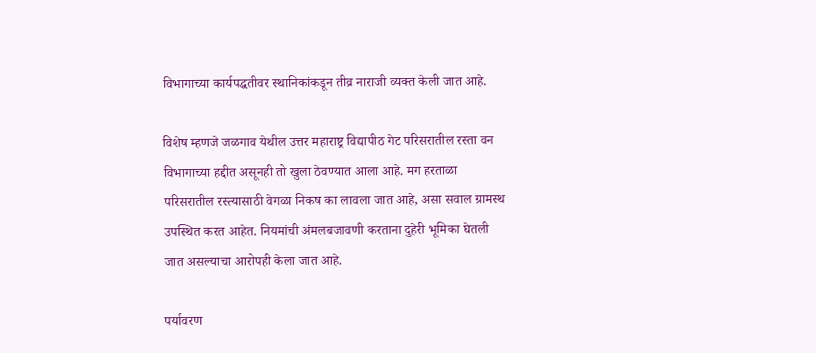विभागाच्या कार्यपद्धतीवर स्थानिकांकडून तीव्र नाराजी व्यक्त केली जात आहे.

विशेष म्हणजे जळगाव येथील उत्तर महाराष्ट्र विद्यापीठ गेट परिसरातील रस्ता वन विभागाच्या हद्दीत असूनही तो खुला ठेवण्यात आला आहे. मग हरताळा परिसरातील रस्त्यासाठी वेगळा निकष का लावला जात आहे, असा सवाल ग्रामस्थ उपस्थित करत आहेत. नियमांची अंमलबजावणी करताना दुहेरी भूमिका घेतली जात असल्याचा आरोपही केला जात आहे.

पर्यावरण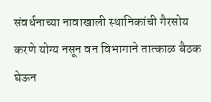संवर्धनाच्या नावाखाली स्थानिकांची गैरसोय करणे योग्य नसून वन विभागाने तात्काळ बैठक घेऊन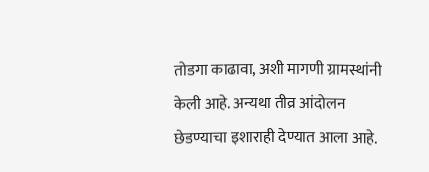तोडगा काढावा, अशी मागणी ग्रामस्थांनी केली आहे. अन्यथा तीव्र आंदोलन छेडण्याचा इशाराही देण्यात आला आहे.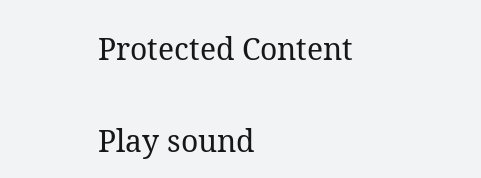Protected Content

Play sound